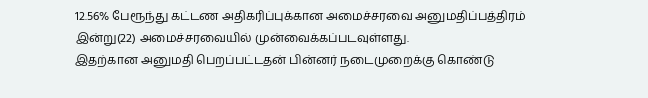12.56% பேரூந்து கட்டண அதிகரிப்புக்கான அமைச்சரவை அனுமதிப்பத்திரம் இன்று(22) அமைச்சரவையில் முன்வைக்கப்படவுள்ளது.
இதற்கான அனுமதி பெறப்பட்டதன் பின்னர் நடைமுறைக்கு கொண்டு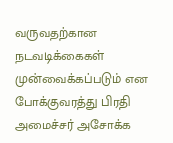வருவதற்கான நடவடிக்கைகள் முன்வைக்கப்படும் என போக்குவரத்து பிரதி அமைச்சர் அசோக்க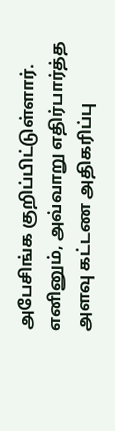அபேசிங்க குறிப்பிட்டுள்ளார்.
எனினும், அவ்வாறு எதிர்பார்த்த அளவு கட்டண அதிகரிப்பு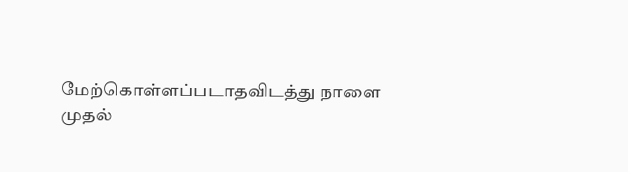மேற்கொள்ளப்படாதவிடத்து நாளை முதல்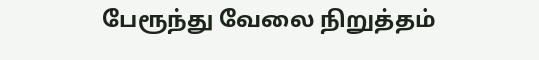பேரூந்து வேலை நிறுத்தம்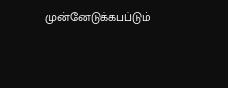முன்னேடுக்கபப்டும்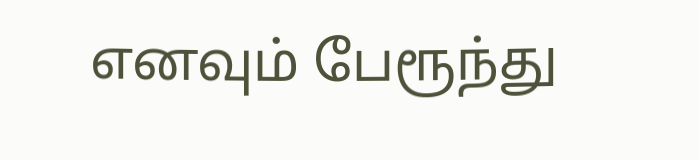எனவும் பேரூந்து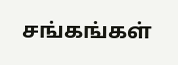சங்கங்கள்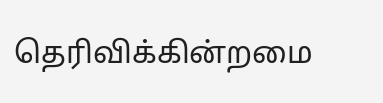தெரிவிக்கின்றமை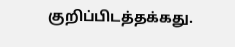குறிப்பிடத்தக்கது.